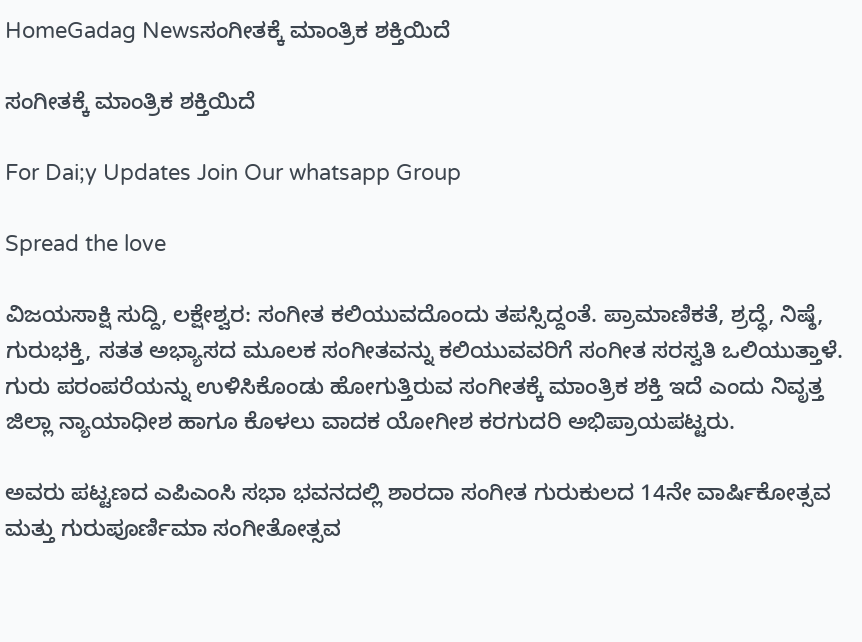HomeGadag Newsಸಂಗೀತಕ್ಕೆ ಮಾಂತ್ರಿಕ ಶಕ್ತಿಯಿದೆ

ಸಂಗೀತಕ್ಕೆ ಮಾಂತ್ರಿಕ ಶಕ್ತಿಯಿದೆ

For Dai;y Updates Join Our whatsapp Group

Spread the love

ವಿಜಯಸಾಕ್ಷಿ ಸುದ್ದಿ, ಲಕ್ಷೇಶ್ವರ: ಸಂಗೀತ ಕಲಿಯುವದೊಂದು ತಪಸ್ಸಿದ್ದಂತೆ. ಪ್ರಾಮಾಣಿಕತೆ, ಶ್ರದ್ಧೆ, ನಿಷ್ಠೆ, ಗುರುಭಕ್ತಿ, ಸತತ ಅಭ್ಯಾಸದ ಮೂಲಕ ಸಂಗೀತವನ್ನು ಕಲಿಯುವವರಿಗೆ ಸಂಗೀತ ಸರಸ್ವತಿ ಒಲಿಯುತ್ತಾಳೆ. ಗುರು ಪರಂಪರೆಯನ್ನು ಉಳಿಸಿಕೊಂಡು ಹೋಗುತ್ತಿರುವ ಸಂಗೀತಕ್ಕೆ ಮಾಂತ್ರಿಕ ಶಕ್ತಿ ಇದೆ ಎಂದು ನಿವೃತ್ತ ಜಿಲ್ಲಾ ನ್ಯಾಯಾಧೀಶ ಹಾಗೂ ಕೊಳಲು ವಾದಕ ಯೋಗೀಶ ಕರಗುದರಿ ಅಭಿಪ್ರಾಯಪಟ್ಟರು.

ಅವರು ಪಟ್ಟಣದ ಎಪಿಎಂಸಿ ಸಭಾ ಭವನದಲ್ಲಿ ಶಾರದಾ ಸಂಗೀತ ಗುರುಕುಲದ 14ನೇ ವಾರ್ಷಿಕೋತ್ಸವ ಮತ್ತು ಗುರುಪೂರ್ಣಿಮಾ ಸಂಗೀತೋತ್ಸವ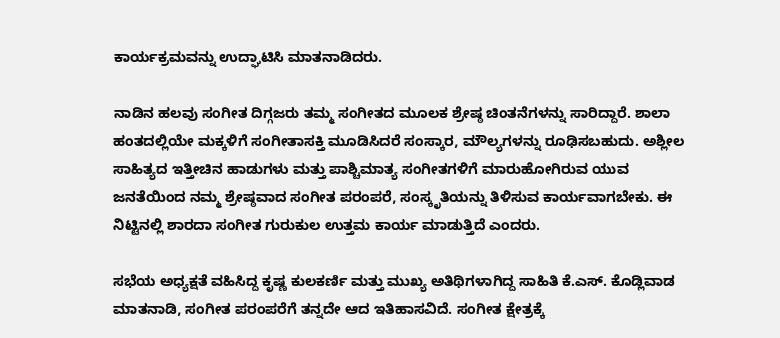ಕಾರ್ಯಕ್ರಮವನ್ನು ಉದ್ಘಾಟಿಸಿ ಮಾತನಾಡಿದರು.

ನಾಡಿನ ಹಲವು ಸಂಗೀತ ದಿಗ್ಗಜರು ತಮ್ಮ ಸಂಗೀತದ ಮೂಲಕ ಶ್ರೇಷ್ಠ ಚಿಂತನೆಗಳನ್ನು ಸಾರಿದ್ದಾರೆ. ಶಾಲಾ ಹಂತದಲ್ಲಿಯೇ ಮಕ್ಕಳಿಗೆ ಸಂಗೀತಾಸಕ್ತಿ ಮೂಡಿಸಿದರೆ ಸಂಸ್ಕಾರ, ಮೌಲ್ಯಗಳನ್ನು ರೂಢಿಸಬಹುದು. ಅಶ್ಲೀಲ ಸಾಹಿತ್ಯದ ಇತ್ತೀಚಿನ ಹಾಡುಗಳು ಮತ್ತು ಪಾಶ್ಚಿಮಾತ್ಯ ಸಂಗೀತಗಳಿಗೆ ಮಾರುಹೋಗಿರುವ ಯುವ ಜನತೆಯಿಂದ ನಮ್ಮ ಶ್ರೇಷ್ಠವಾದ ಸಂಗೀತ ಪರಂಪರೆ, ಸಂಸ್ಕೃತಿಯನ್ನು ತಿಳಿಸುವ ಕಾರ್ಯವಾಗಬೇಕು. ಈ ನಿಟ್ಟಿನಲ್ಲಿ ಶಾರದಾ ಸಂಗೀತ ಗುರುಕುಲ ಉತ್ತಮ ಕಾರ್ಯ ಮಾಡುತ್ತಿದೆ ಎಂದರು.

ಸಭೆಯ ಅಧ್ಯಕ್ಷತೆ ವಹಿಸಿದ್ದ ಕೃಷ್ಣ ಕುಲಕರ್ಣಿ ಮತ್ತು ಮುಖ್ಯ ಅತಿಥಿಗಳಾಗಿದ್ದ ಸಾಹಿತಿ ಕೆ.ಎಸ್. ಕೊಡ್ಲಿವಾಡ ಮಾತನಾಡಿ, ಸಂಗೀತ ಪರಂಪರೆಗೆ ತನ್ನದೇ ಆದ ಇತಿಹಾಸವಿದೆ. ಸಂಗೀತ ಕ್ಷೇತ್ರಕ್ಕೆ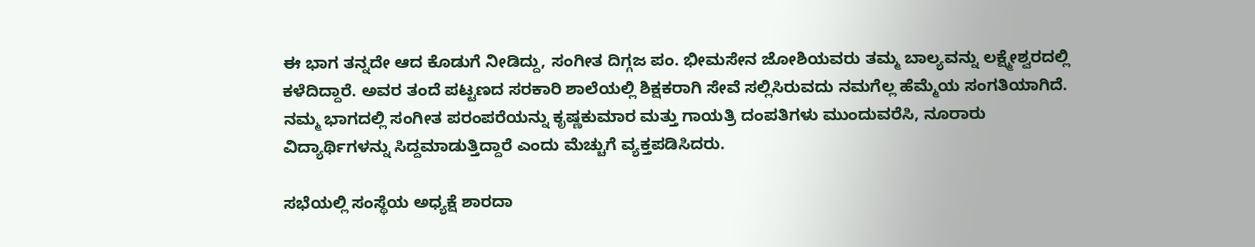ಈ ಭಾಗ ತನ್ನದೇ ಆದ ಕೊಡುಗೆ ನೀಡಿದ್ದು, ಸಂಗೀತ ದಿಗ್ಗಜ ಪಂ. ಭೀಮಸೇನ ಜೋಶಿಯವರು ತಮ್ಮ ಬಾಲ್ಯವನ್ನು ಲಕ್ಷ್ಮೇಶ್ವರದಲ್ಲಿ ಕಳೆದಿದ್ದಾರೆ. ಅವರ ತಂದೆ ಪಟ್ಟಣದ ಸರಕಾರಿ ಶಾಲೆಯಲ್ಲಿ ಶಿಕ್ಷಕರಾಗಿ ಸೇವೆ ಸಲ್ಲಿಸಿರುವದು ನಮಗೆಲ್ಲ ಹೆಮ್ಮೆಯ ಸಂಗತಿಯಾಗಿದೆ. ನಮ್ಮ ಭಾಗದಲ್ಲಿ ಸಂಗೀತ ಪರಂಪರೆಯನ್ನು ಕೃಷ್ಣಕುಮಾರ ಮತ್ತು ಗಾಯತ್ರಿ ದಂಪತಿಗಳು ಮುಂದುವರೆಸಿ, ನೂರಾರು ವಿದ್ಯಾರ್ಥಿಗಳನ್ನು ಸಿದ್ದಮಾಡುತ್ತಿದ್ದಾರೆ ಎಂದು ಮೆಚ್ಚುಗೆ ವ್ಯಕ್ತಪಡಿಸಿದರು.

ಸಭೆಯಲ್ಲಿ ಸಂಸ್ಥೆಯ ಅಧ್ಯಕ್ಷೆ ಶಾರದಾ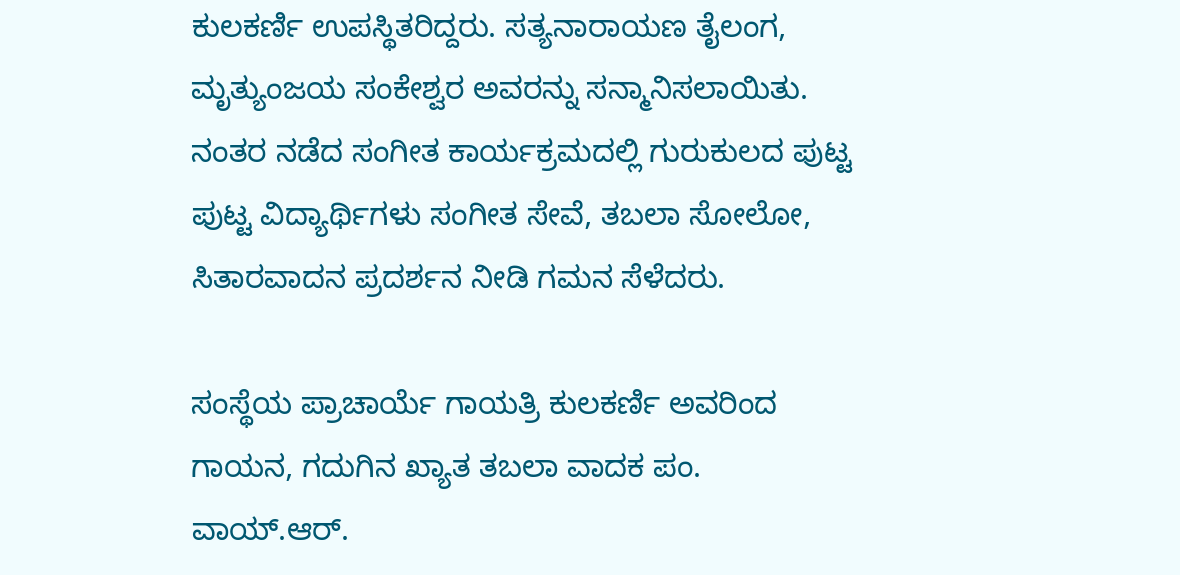ಕುಲಕರ್ಣಿ ಉಪಸ್ಥಿತರಿದ್ದರು. ಸತ್ಯನಾರಾಯಣ ತೈಲಂಗ, ಮೃತ್ಯುಂಜಯ ಸಂಕೇಶ್ವರ ಅವರನ್ನು ಸನ್ಮಾನಿಸಲಾಯಿತು. ನಂತರ ನಡೆದ ಸಂಗೀತ ಕಾರ್ಯಕ್ರಮದಲ್ಲಿ ಗುರುಕುಲದ ಪುಟ್ಟ ಪುಟ್ಟ ವಿದ್ಯಾರ್ಥಿಗಳು ಸಂಗೀತ ಸೇವೆ, ತಬಲಾ ಸೋಲೋ, ಸಿತಾರವಾದನ ಪ್ರದರ್ಶನ ನೀಡಿ ಗಮನ ಸೆಳೆದರು.

ಸಂಸ್ಥೆಯ ಪ್ರಾಚಾರ್ಯೆ ಗಾಯತ್ರಿ ಕುಲಕರ್ಣಿ ಅವರಿಂದ ಗಾಯನ, ಗದುಗಿನ ಖ್ಯಾತ ತಬಲಾ ವಾದಕ ಪಂ. ವಾಯ್.ಆರ್.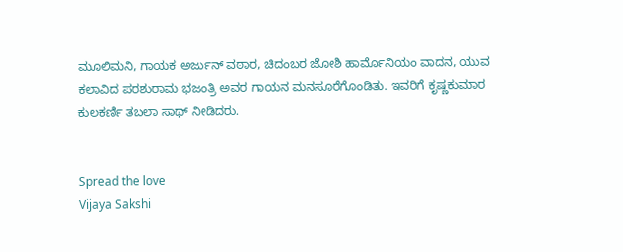ಮೂಲಿಮನಿ, ಗಾಯಕ ಅರ್ಜುನ್ ವಠಾರ, ಚಿದಂಬರ ಜೋಶಿ ಹಾರ್ಮೊನಿಯಂ ವಾದನ, ಯುವ ಕಲಾವಿದ ಪರಶುರಾಮ ಭಜಂತ್ರಿ ಅವರ ಗಾಯನ ಮನಸೂರೆಗೊಂಡಿತು. ಇವರಿಗೆ ಕೃಷ್ಣಕುಮಾರ ಕುಲಕರ್ಣಿ ತಬಲಾ ಸಾಥ್ ನೀಡಿದರು.


Spread the love
Vijaya Sakshi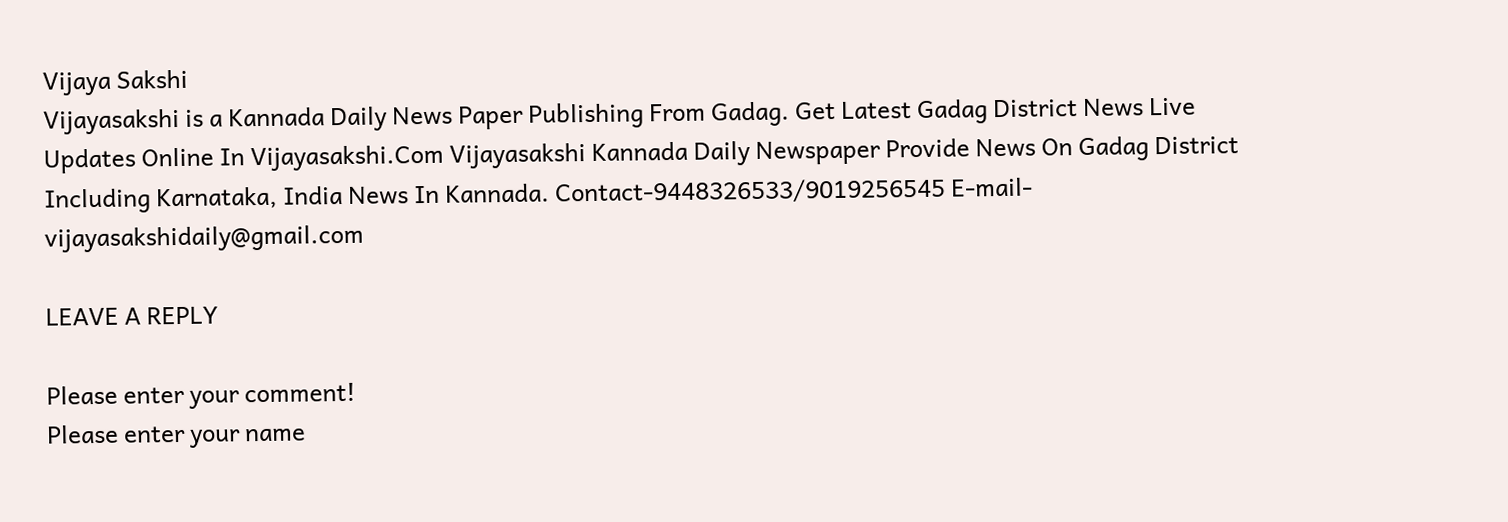Vijaya Sakshi
Vijayasakshi is a Kannada Daily News Paper Publishing From Gadag. Get Latest Gadag District News Live Updates Online In Vijayasakshi.Com Vijayasakshi Kannada Daily Newspaper Provide News On Gadag District Including Karnataka, India News In Kannada. Contact-9448326533/9019256545 E-mail-vijayasakshidaily@gmail.com

LEAVE A REPLY

Please enter your comment!
Please enter your name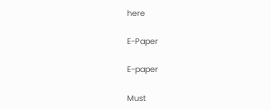here

E-Paper

E-paper

Must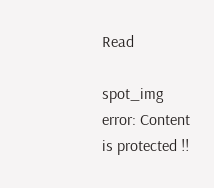Read

spot_img
error: Content is protected !!